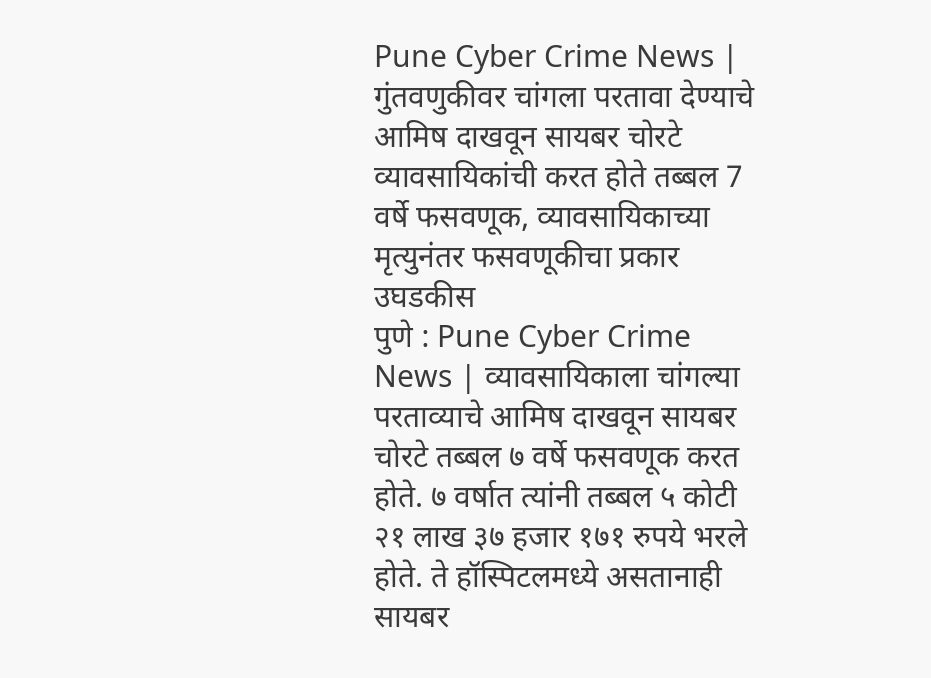Pune Cyber Crime News | गुंतवणुकीवर चांगला परतावा देण्याचे आमिष दाखवून सायबर चोरटे व्यावसायिकांची करत होते तब्बल 7 वर्षे फसवणूक, व्यावसायिकाच्या मृत्युनंतर फसवणूकीचा प्रकार उघडकीस
पुणे : Pune Cyber Crime News | व्यावसायिकाला चांगल्या परताव्याचे आमिष दाखवून सायबर चोरटे तब्बल ७ वर्षे फसवणूक करत होते. ७ वर्षात त्यांनी तब्बल ५ कोटी २१ लाख ३७ हजार १७१ रुपये भरले होते. ते हॉस्पिटलमध्ये असतानाही सायबर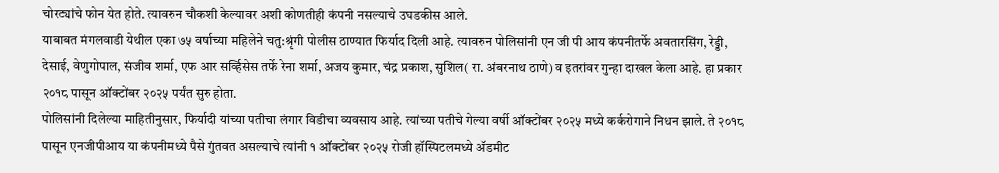चोरट्यांचे फोन येत होते. त्यावरुन चौकशी केल्यावर अशी कोणतीही कंपनी नसल्याचे उघडकीस आले.
याबाबत मंगलवाडी येथील एका ७५ वर्षाच्या महिलेने चतु:श्रृंगी पोलीस ठाण्यात फिर्याद दिली आहे. त्यावरुन पोलिसांनी एन जी पी आय कंपनीतर्फे अवतारसिंग, रेड्डी, देसाई, वेणुगोपाल, संजीव शर्मा, एफ आर सर्व्हिसेस तर्फे रेना शर्मा, अजय कुमार, चंद्र प्रकाश, सुशिल( रा. अंबरनाथ ठाणे) व इतरांवर गुन्हा दाखल केला आहे. हा प्रकार २०१८ पासून ऑक्टोंबर २०२५ पर्यंत सुरु होता.
पोलिसांनी दिलेल्या माहितीनुसार, फिर्यादी यांच्या पतीचा लंगार विडीचा व्यवसाय आहे. त्यांच्या पतीचे गेल्या वर्षी ऑक्टोंबर २०२५ मध्ये कर्करोगाने निधन झाले. ते २०१८ पासून एनजीपीआय या कंपनीमध्ये पैसे गुंतवत असल्याचे त्यांनी १ ऑक्टोंबर २०२५ रोजी हॉस्पिटलमध्ये ॲडमीट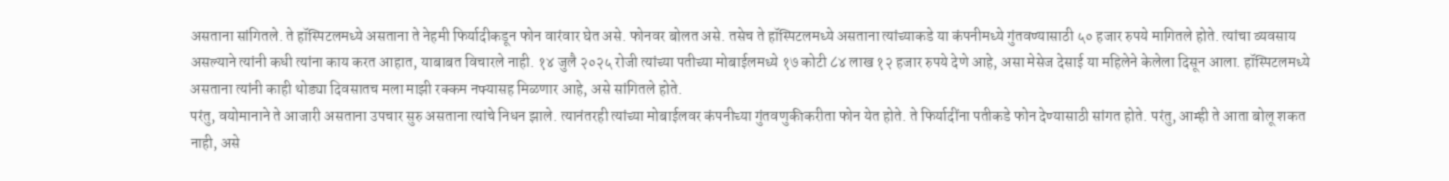असताना सांगितले. ते हॉस्पिटलमध्ये असताना ते नेहमी फिर्यादीकडून फोन वारंवार घेत असे. फोनवर बोलत असे. तसेच ते हॉस्पिटलमध्ये असताना त्यांच्याकडे या कंपनीमध्ये गुंतवण्यासाठी ५० हजार रुपये मागितले होते. त्यांचा व्यवसाय असल्याने त्यांनी कधी त्यांना काय करत आहात, याबाबत विचारले नाही. १४ जुलै २०२५ रोजी त्यांच्या पतीच्या मोबाईलमध्ये १७ कोटी ८४ लाख १२ हजार रुपये देणे आहे, असा मेसेज देसाई या महिलेने केलेला दिसून आला. हॉस्पिटलमध्ये असताना त्यांनी काही थोड्या दिवसातच मला माझी रक्कम नफ्यासह मिळणार आहे, असे सांगितले होते.
परंतु, वयोमानाने ते आजारी असताना उपचार सुरु असताना त्यांचे निधन झाले. त्यानंतरही त्यांच्या मोबाईलवर कंपनीच्या गुंतवणुकीकरीता फोन येत होते. ते फिर्यादींना पतीकडे फोन देण्यासाठी सांगत होते. परंतु, आम्ही ते आता बोलू शकत नाही, असे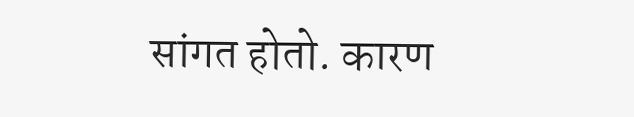सांगत होतो. कारण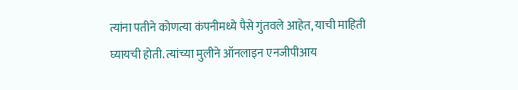त्यांना पतीने कोणत्या कंपनीमध्ये पैसे गुंतवले आहेत, याची माहिती घ्यायची होती. त्यांच्या मुलीने ऑनलाइन एनजीपीआय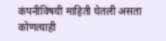कंपनीविषयी माहिती घेतली असता कोणत्याही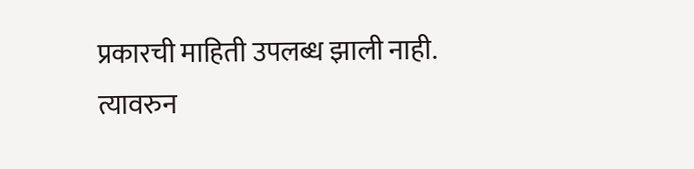प्रकारची माहिती उपलब्ध झाली नाही. त्यावरुन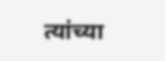त्यांच्या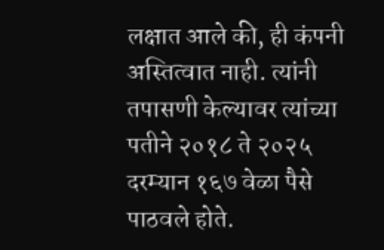लक्षात आले की, ही कंपनी अस्तित्वात नाही. त्यांनी तपासणी केल्यावर त्यांच्या पतीने २०१८ ते २०२५ दरम्यान १६७ वेळा पैसे पाठवले होते.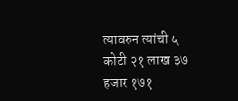त्यावरुन त्यांची ५ कोटी २१ लाख ३७ हजार १७१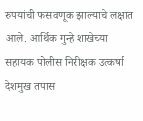रुपयांची फसवणूक झाल्याचे लक्षात आले. आर्थिक गुन्हे शाखेच्या सहायक पोलीस निरीक्षक उत्कर्षा देशमुख तपास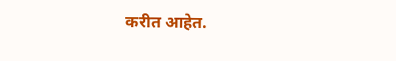करीत आहेत.